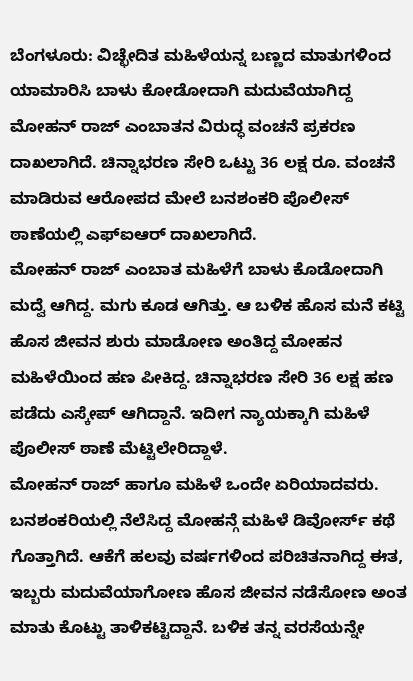ಬೆಂಗಳೂರು: ವಿಚ್ಛೇದಿತ ಮಹಿಳೆಯನ್ನ ಬಣ್ಣದ ಮಾತುಗಳಿಂದ ಯಾಮಾರಿಸಿ ಬಾಳು ಕೋಡೋದಾಗಿ ಮದುವೆಯಾಗಿದ್ದ ಮೋಹನ್ ರಾಜ್ ಎಂಬಾತನ ವಿರುದ್ಧ ವಂಚನೆ ಪ್ರಕರಣ ದಾಖಲಾಗಿದೆ. ಚಿನ್ನಾಭರಣ ಸೇರಿ ಒಟ್ಟು 36 ಲಕ್ಷ ರೂ. ವಂಚನೆ ಮಾಡಿರುವ ಆರೋಪದ ಮೇಲೆ ಬನಶಂಕರಿ ಪೊಲೀಸ್ ಠಾಣೆಯಲ್ಲಿ ಎಫ್ಐಆರ್ ದಾಖಲಾಗಿದೆ.
ಮೋಹನ್ ರಾಜ್ ಎಂಬಾತ ಮಹಿಳೆಗೆ ಬಾಳು ಕೊಡೋದಾಗಿ ಮದ್ವೆ ಆಗಿದ್ದ. ಮಗು ಕೂಡ ಆಗಿತ್ತು. ಆ ಬಳಿಕ ಹೊಸ ಮನೆ ಕಟ್ಟಿ ಹೊಸ ಜೀವನ ಶುರು ಮಾಡೋಣ ಅಂತಿದ್ದ ಮೋಹನ ಮಹಿಳೆಯಿಂದ ಹಣ ಪೀಕಿದ್ದ. ಚಿನ್ನಾಭರಣ ಸೇರಿ 36 ಲಕ್ಷ ಹಣ ಪಡೆದು ಎಸ್ಕೇಪ್ ಆಗಿದ್ದಾನೆ. ಇದೀಗ ನ್ಯಾಯಕ್ಕಾಗಿ ಮಹಿಳೆ ಪೊಲೀಸ್ ಠಾಣೆ ಮೆಟ್ಟಿಲೇರಿದ್ದಾಳೆ.
ಮೋಹನ್ ರಾಜ್ ಹಾಗೂ ಮಹಿಳೆ ಒಂದೇ ಏರಿಯಾದವರು. ಬನಶಂಕರಿಯಲ್ಲಿ ನೆಲೆಸಿದ್ದ ಮೋಹನ್ಗೆ ಮಹಿಳೆ ಡಿವೋರ್ಸ್ ಕಥೆ ಗೊತ್ತಾಗಿದೆ. ಆಕೆಗೆ ಹಲವು ವರ್ಷಗಳಿಂದ ಪರಿಚಿತನಾಗಿದ್ದ ಈತ, ಇಬ್ಬರು ಮದುವೆಯಾಗೋಣ ಹೊಸ ಜೀವನ ನಡೆಸೋಣ ಅಂತ ಮಾತು ಕೊಟ್ಟು ತಾಳಿಕಟ್ಟಿದ್ದಾನೆ. ಬಳಿಕ ತನ್ನ ವರಸೆಯನ್ನೇ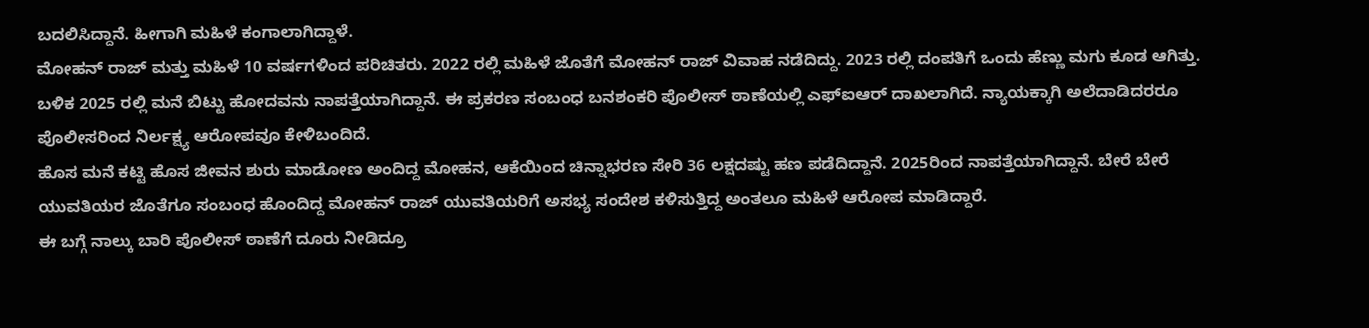ಬದಲಿಸಿದ್ದಾನೆ. ಹೀಗಾಗಿ ಮಹಿಳೆ ಕಂಗಾಲಾಗಿದ್ದಾಳೆ.
ಮೋಹನ್ ರಾಜ್ ಮತ್ತು ಮಹಿಳೆ 10 ವರ್ಷಗಳಿಂದ ಪರಿಚಿತರು. 2022 ರಲ್ಲಿ ಮಹಿಳೆ ಜೊತೆಗೆ ಮೋಹನ್ ರಾಜ್ ವಿವಾಹ ನಡೆದಿದ್ದು. 2023 ರಲ್ಲಿ ದಂಪತಿಗೆ ಒಂದು ಹೆಣ್ಣು ಮಗು ಕೂಡ ಆಗಿತ್ತು. ಬಳಿಕ 2025 ರಲ್ಲಿ ಮನೆ ಬಿಟ್ಟು ಹೋದವನು ನಾಪತ್ತೆಯಾಗಿದ್ದಾನೆ. ಈ ಪ್ರಕರಣ ಸಂಬಂಧ ಬನಶಂಕರಿ ಪೊಲೀಸ್ ಠಾಣೆಯಲ್ಲಿ ಎಫ್ಐಆರ್ ದಾಖಲಾಗಿದೆ. ನ್ಯಾಯಕ್ಕಾಗಿ ಅಲೆದಾಡಿದರರೂ ಪೊಲೀಸರಿಂದ ನಿರ್ಲಕ್ಷ್ಯ ಆರೋಪವೂ ಕೇಳಿಬಂದಿದೆ.
ಹೊಸ ಮನೆ ಕಟ್ಟಿ ಹೊಸ ಜೀವನ ಶುರು ಮಾಡೋಣ ಅಂದಿದ್ದ ಮೋಹನ, ಆಕೆಯಿಂದ ಚಿನ್ನಾಭರಣ ಸೇರಿ 36 ಲಕ್ಷದಷ್ಟು ಹಣ ಪಡೆದಿದ್ದಾನೆ. 2025ರಿಂದ ನಾಪತ್ತೆಯಾಗಿದ್ದಾನೆ. ಬೇರೆ ಬೇರೆ ಯುವತಿಯರ ಜೊತೆಗೂ ಸಂಬಂಧ ಹೊಂದಿದ್ದ ಮೋಹನ್ ರಾಜ್ ಯುವತಿಯರಿಗೆ ಅಸಭ್ಯ ಸಂದೇಶ ಕಳಿಸುತ್ತಿದ್ದ ಅಂತಲೂ ಮಹಿಳೆ ಆರೋಪ ಮಾಡಿದ್ದಾರೆ.
ಈ ಬಗ್ಗೆ ನಾಲ್ಕು ಬಾರಿ ಪೊಲೀಸ್ ಠಾಣೆಗೆ ದೂರು ನೀಡಿದ್ರೂ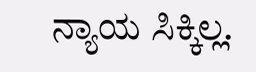ನ್ಯಾಯ ಸಿಕ್ಕಿಲ್ಲ.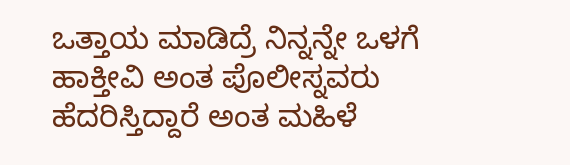ಒತ್ತಾಯ ಮಾಡಿದ್ರೆ ನಿನ್ನನ್ನೇ ಒಳಗೆ ಹಾಕ್ತೀವಿ ಅಂತ ಪೊಲೀಸ್ನವರು ಹೆದರಿಸ್ತಿದ್ದಾರೆ ಅಂತ ಮಹಿಳೆ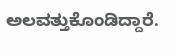ಅಲವತ್ತುಕೊಂಡಿದ್ದಾರೆ.